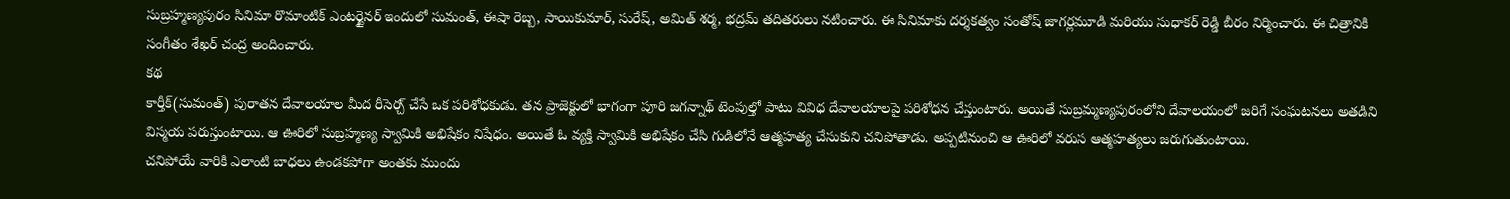సుబ్రహ్మణ్యపురం సినిమా రొమాంటిక్ ఎంటర్టైనర్ ఇందులో సుమంత్, ఈషా రెబ్బ, సాయికుమార్, సురేష్, అమిత్ శర్మ, భద్రమ్ తదితరులు నటించారు. ఈ సినిమాకు దర్శకత్వం సంతోష్ జాగర్లమూడి మరియు సుధాకర్ రెడ్డి బీరం నిర్మించారు. ఈ చిత్రానికి సంగీతం శేఖర్ చంద్ర అందించారు.
కథ
కార్తీక్(సుమంత్) పురాతన దేవాలయాల మీద రీసెర్చ్ చేసే ఒక పరిశోధకుడు. తన ప్రాజెక్టులో భాగంగా పూరి జగన్నాథ్ టెంపుల్తో పాటు వివిధ దేవాలయాలపై పరిశోధన చేస్తుంటారు. అయితే సుబ్రమ్మణ్యపురంలోని దేవాలయంలో జరిగే సంఘటనలు అతడిని విస్మయ పరుస్తుంటాయి. ఆ ఊరిలో సుబ్రహ్మణ్య స్వామికి అభిషేకం నిషేధం. అయితే ఓ వ్యక్తి స్వామికి అభిషేకం చేసి గుడిలోనే ఆత్మహత్య చేసుకుని చనిపోతాడు. అప్పటినుంచి ఆ ఊరిలో వరుస ఆత్మహత్యలు జరుగుతుంటాయి.
చనిపోయే వారికి ఎలాంటి బాధలు ఉండకపోగా అంతకు ముందు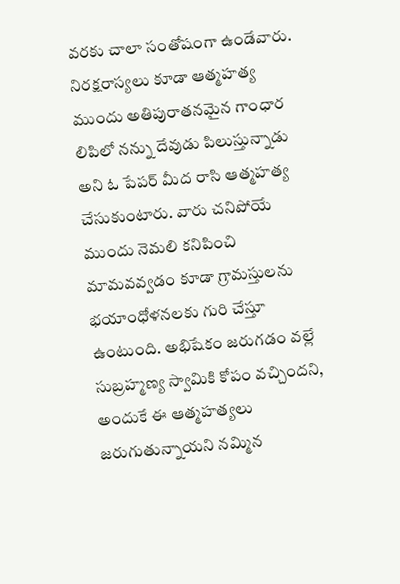వరకు చాలా సంతోషంగా ఉండేవారు. నిరక్షరాస్యలు కూడా ఆత్మహత్య ముందు అతిపురాతనమైన గాంధార లిపిలో నన్ను దేవుడు పిలుస్తున్నాడు అని ఓ పేపర్ మీద రాసి ఆత్మహత్య చేసుకుంటారు. వారు చనిపోయే ముందు నెమలి కనిపించి మామవవ్వడం కూడా గ్రామస్తులను భయాంధోళనలకు గురి చేస్తూ ఉంటుంది. అభిషేకం జరుగడం వల్లే సుబ్రహ్మణ్య స్వామికి కోపం వచ్చిందని, అందుకే ఈ ఆత్మహత్యలు జరుగుతున్నాయని నమ్మిన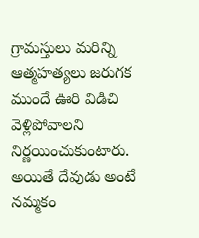గ్రామస్తులు మరిన్ని ఆత్మహత్యలు జరుగక ముందే ఊరి విడిచి వెళ్లిపోవాలని నిర్ణయించుకుంటారు.
అయితే దేవుడు అంటే నమ్మకం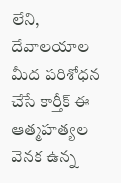లేని, దేవాలయాల మీద పరిశోధన చేసే కార్తీక్ ఈ ఆత్మహత్యల వెనక ఉన్న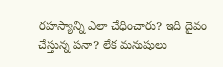రహస్యాన్ని ఎలా చేధించారు? ఇది దైవం చేస్తున్న పనా? లేక మనుషులు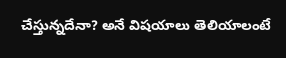చేస్తున్నదేనా? అనే విషయాలు తెలియాలంటే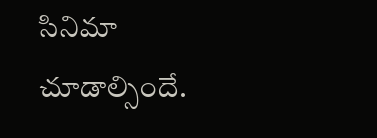సినిమా చూడాల్సిందే.